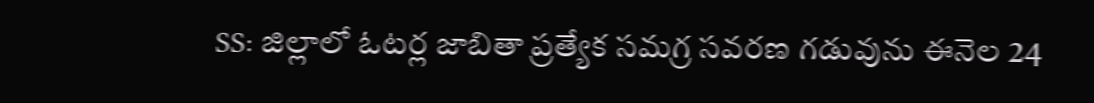SS: జిల్లాలో ఓటర్ల జాబితా ప్రత్యేక సమగ్ర సవరణ గడువును ఈనెల 24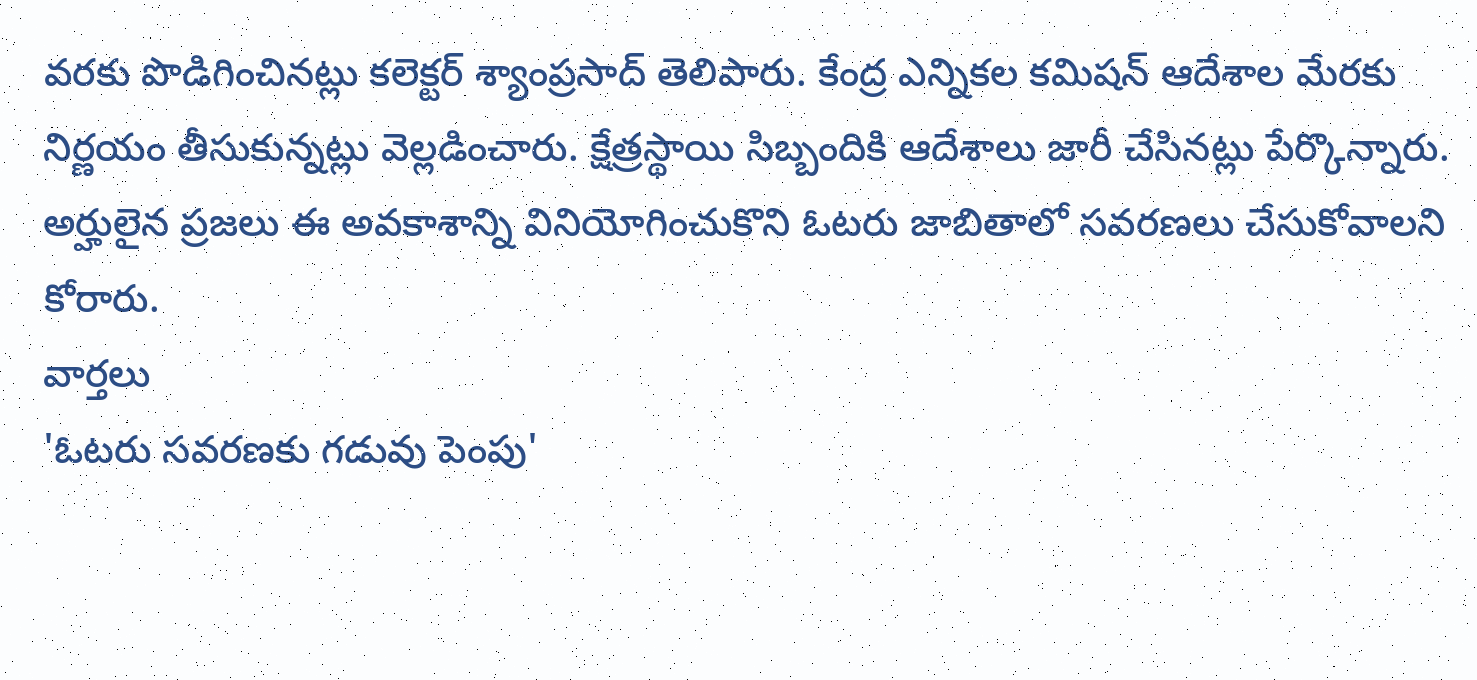వరకు పొడిగించినట్లు కలెక్టర్ శ్యాంప్రసాద్ తెలిపారు. కేంద్ర ఎన్నికల కమిషన్ ఆదేశాల మేరకు నిర్ణయం తీసుకున్నట్లు వెల్లడించారు. క్షేత్రస్థాయి సిబ్బందికి ఆదేశాలు జారీ చేసినట్లు పేర్కొన్నారు. అర్హులైన ప్రజలు ఈ అవకాశాన్ని వినియోగించుకొని ఓటరు జాబితాలో సవరణలు చేసుకోవాలని కోరారు.
వార్తలు
'ఓటరు సవరణకు గడువు పెంపు'